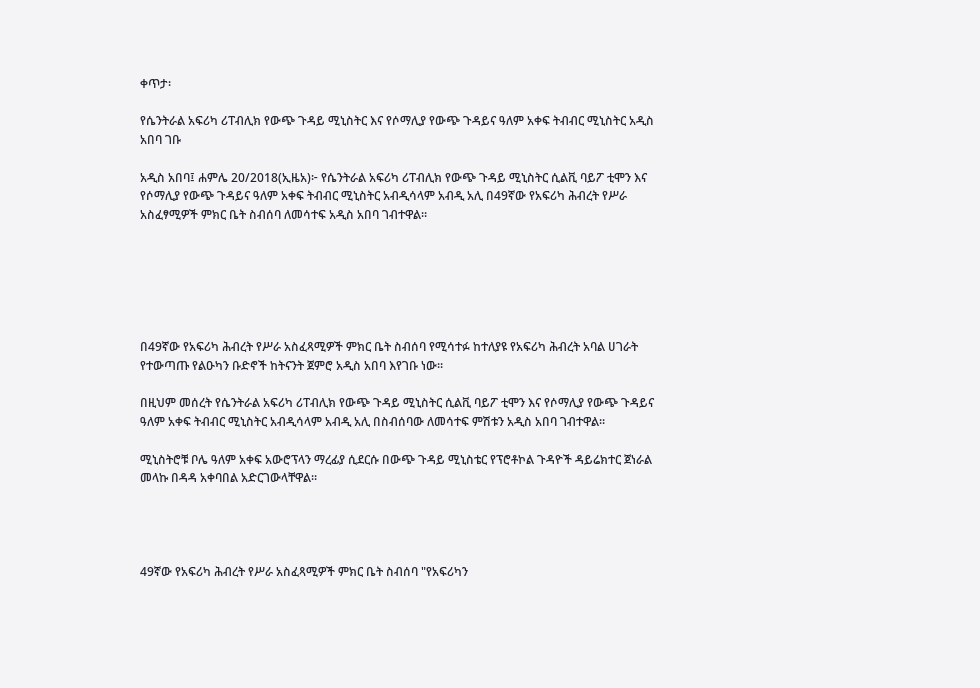ቀጥታ፡

የሴንትራል አፍሪካ ሪፐብሊክ የውጭ ጉዳይ ሚኒስትር እና የሶማሊያ የውጭ ጉዳይና ዓለም አቀፍ ትብብር ሚኒስትር አዲስ አበባ ገቡ

አዲስ አበባ፤ ሐምሌ 20/2018(ኢዜአ)፦ የሴንትራል አፍሪካ ሪፐብሊክ የውጭ ጉዳይ ሚኒስትር ሲልቪ ባይፖ ቲሞን እና የሶማሊያ የውጭ ጉዳይና ዓለም አቀፍ ትብብር ሚኒስትር አብዲሳላም አብዲ አሊ በ49ኛው የአፍሪካ ሕብረት የሥራ አስፈፃሚዎች ምክር ቤት ስብሰባ ለመሳተፍ አዲስ አበባ ገብተዋል።






በ49ኛው የአፍሪካ ሕብረት የሥራ አስፈጻሚዎች ምክር ቤት ስብሰባ የሚሳተፉ ከተለያዩ የአፍሪካ ሕብረት አባል ሀገራት የተውጣጡ የልዑካን ቡድኖች ከትናንት ጀምሮ አዲስ አበባ እየገቡ ነው።

በዚህም መሰረት የሴንትራል አፍሪካ ሪፐብሊክ የውጭ ጉዳይ ሚኒስትር ሲልቪ ባይፖ ቲሞን እና የሶማሊያ የውጭ ጉዳይና ዓለም አቀፍ ትብብር ሚኒስትር አብዲሳላም አብዲ አሊ በስብሰባው ለመሳተፍ ምሽቱን አዲስ አበባ ገብተዋል።

ሚኒስትሮቹ ቦሌ ዓለም አቀፍ አውሮፕላን ማረፊያ ሲደርሱ በውጭ ጉዳይ ሚኒስቴር የፕሮቶኮል ጉዳዮች ዳይሬክተር ጀነራል መላኩ በዳዳ አቀባበል አድርገውላቸዋል።




49ኛው የአፍሪካ ሕብረት የሥራ አስፈጻሚዎች ምክር ቤት ስብሰባ "የአፍሪካን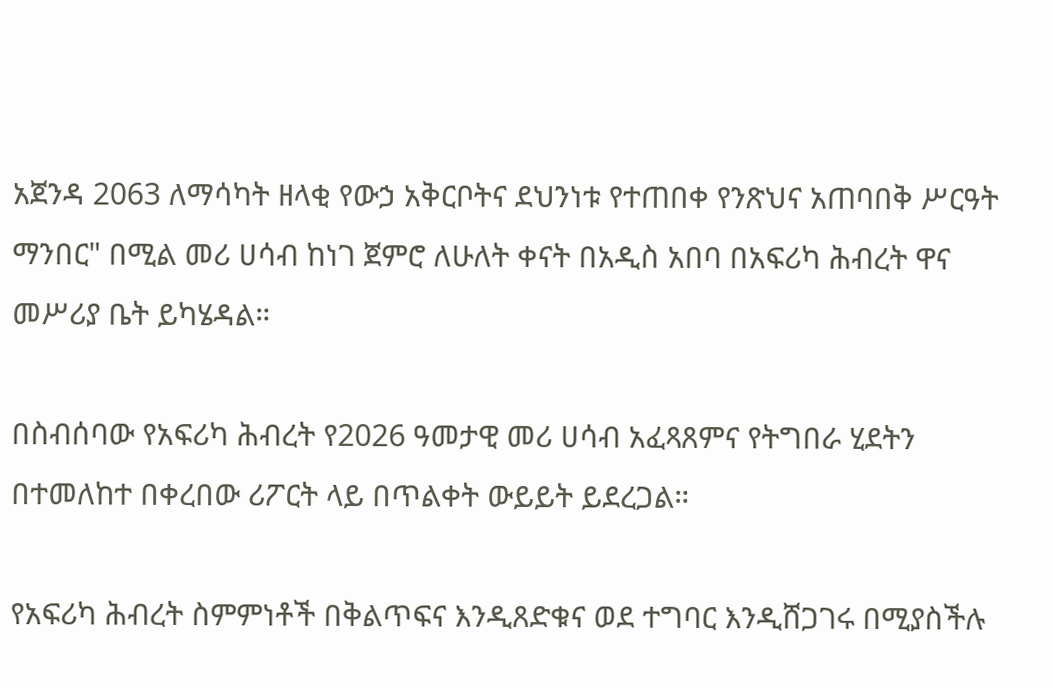አጀንዳ 2063 ለማሳካት ዘላቂ የውኃ አቅርቦትና ደህንነቱ የተጠበቀ የንጽህና አጠባበቅ ሥርዓት ማንበር" በሚል መሪ ሀሳብ ከነገ ጀምሮ ለሁለት ቀናት በአዲስ አበባ በአፍሪካ ሕብረት ዋና መሥሪያ ቤት ይካሄዳል።

በስብሰባው የአፍሪካ ሕብረት የ2026 ዓመታዊ መሪ ሀሳብ አፈጻጸምና የትግበራ ሂደትን በተመለከተ በቀረበው ሪፖርት ላይ በጥልቀት ውይይት ይደረጋል።

የአፍሪካ ሕብረት ስምምነቶች በቅልጥፍና እንዲጸድቁና ወደ ተግባር እንዲሸጋገሩ በሚያስችሉ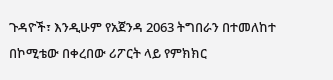ጉዳዮች፣ እንዲሁም የአጀንዳ 2063 ትግበራን በተመለከተ በኮሚቴው በቀረበው ሪፖርት ላይ የምክክር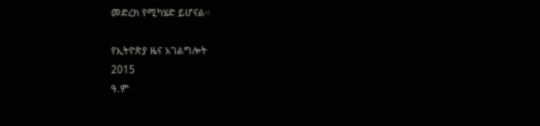መድረክ የሚካሄድ ይሆናል።

የኢትዮጵያ ዜና አገልግሎት
2015
ዓ.ም